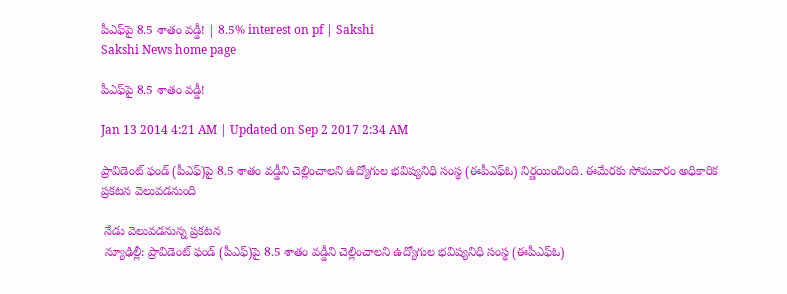పీఎఫ్‌పై 8.5 శాతం వడ్డీ! | 8.5% interest on pf | Sakshi
Sakshi News home page

పీఎఫ్‌పై 8.5 శాతం వడ్డీ!

Jan 13 2014 4:21 AM | Updated on Sep 2 2017 2:34 AM

ప్రావిడెంట్ ఫండ్ (పీఎఫ్)పై 8.5 శాతం వడ్డీని చెల్లించాలని ఉద్యోగుల భవిష్యనిధి సంస్థ (ఈపీఎఫ్‌ఓ) నిర్ణయించింది. ఈమేరకు సోమవారం అధికారిక ప్రకటన వెలువడనుంది

 నేడు వెలువడనున్న ప్రకటన
 న్యూఢిల్లీ: ప్రావిడెంట్ ఫండ్ (పీఎఫ్)పై 8.5 శాతం వడ్డీని చెల్లించాలని ఉద్యోగుల భవిష్యనిధి సంస్థ (ఈపీఎఫ్‌ఓ)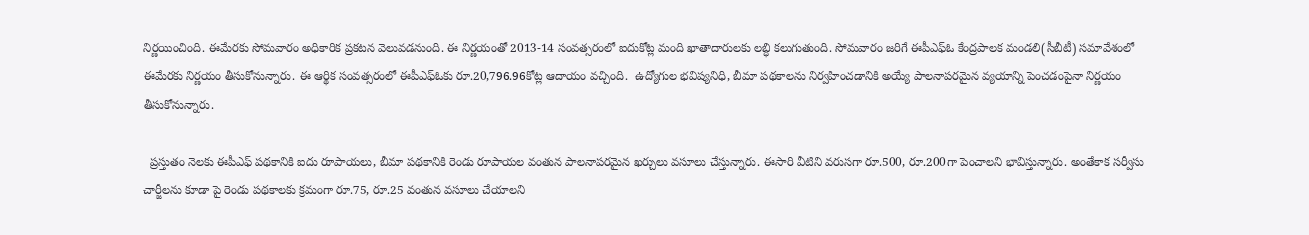నిర్ణయించింది. ఈమేరకు సోమవారం అధికారిక ప్రకటన వెలువడనుంది. ఈ నిర్ణయంతో 2013-14 సంవత్సరంలో ఐదుకోట్ల మంది ఖాతాదారులకు లబ్ధి కలుగుతుంది. సోమవారం జరిగే ఈపీఎఫ్‌ఓ కేంద్రపాలక మండలి(సీబీటీ) సమావేశంలో ఈమేరకు నిర్ణయం తీసుకోనున్నారు. ఈ ఆర్థిక సంవత్సరంలో ఈపీఎఫ్‌ఓకు రూ.20,796.96కోట్ల ఆదాయం వచ్చింది.  ఉద్యోగుల భవిష్యనిధి, బీమా పథకాలను నిర్వహించడానికి అయ్యే పాలనాపరమైన వ్యయాన్ని పెంచడంపైనా నిర్ణయం తీసుకోనున్నారు.

  ప్రస్తుతం నెలకు ఈపీఎఫ్ పథకానికి ఐదు రూపాయలు, బీమా పథకానికి రెండు రూపాయల వంతున పాలనాపరమైన ఖర్చులు వసూలు చేస్తున్నారు. ఈసారి వీటిని వరుసగా రూ.500, రూ.200గా పెంచాలని భావిస్తున్నారు. అంతేకాక సర్వీసు చార్జీలను కూడా పై రెండు పథకాలకు క్రమంగా రూ.75, రూ.25 వంతున వసూలు చేయాలని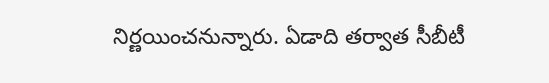నిర్ణయించనున్నారు. ఏడాది తర్వాత సీబీటీ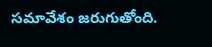సమావేశం జరుగుతోంది.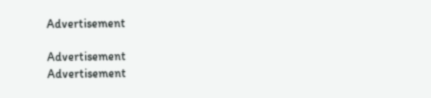Advertisement

Advertisement
Advertisement